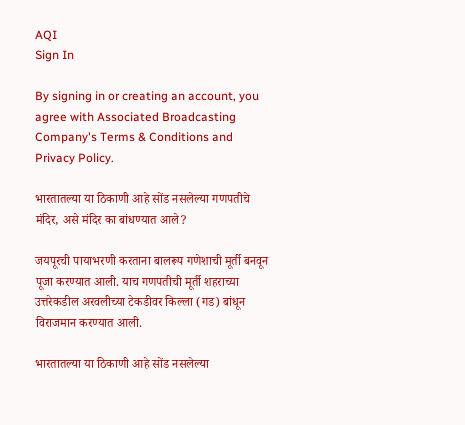AQI
Sign In

By signing in or creating an account, you agree with Associated Broadcasting Company's Terms & Conditions and Privacy Policy.

भारतातल्या या ठिकाणी आहे सोंड नसलेल्या गणपतीचे मंदिर, असे मंदिर का बांधण्यात आले?

जयपूरची पायाभरणी करताना बालरूप गणेशाची मूर्ती बनवून पूजा करण्यात आली. याच गणपतीची मूर्ती शहराच्या उत्तरेकडील अरवलीच्या टेकडीवर किल्ला (गड) बांधून विराजमान करण्यात आली.

भारतातल्या या ठिकाणी आहे सोंड नसलेल्या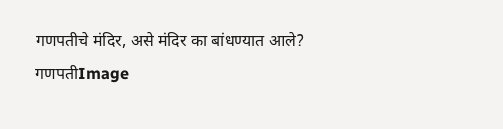गणपतीचे मंदिर, असे मंदिर का बांधण्यात आले?
गणपतीImage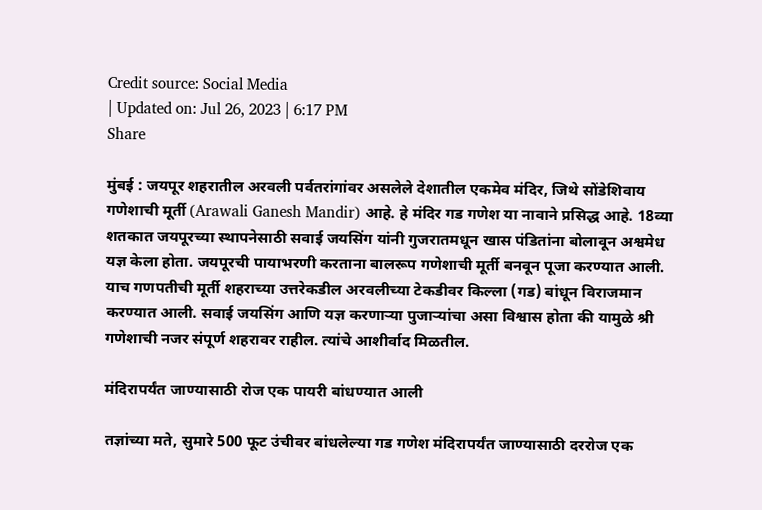Credit source: Social Media
| Updated on: Jul 26, 2023 | 6:17 PM
Share

मुंबई : जयपूर शहरातील अरवली पर्वतरांगांवर असलेले देशातील एकमेव मंदिर, जिथे सोंडेशिवाय गणेशाची मूर्ती (Arawali Ganesh Mandir) आहे. हे मंदिर गड गणेश या नावाने प्रसिद्ध आहे. 18व्या शतकात जयपूरच्या स्थापनेसाठी सवाई जयसिंग यांनी गुजरातमधून खास पंडितांना बोलावून अश्वमेध यज्ञ केला होता. जयपूरची पायाभरणी करताना बालरूप गणेशाची मूर्ती बनवून पूजा करण्यात आली. याच गणपतीची मूर्ती शहराच्या उत्तरेकडील अरवलीच्या टेकडीवर किल्ला (गड) बांधून विराजमान करण्यात आली. सवाई जयसिंग आणि यज्ञ करणार्‍या पुजाऱ्यांचा असा विश्वास होता की यामुळे श्री गणेशाची नजर संपूर्ण शहरावर राहील. त्यांचे आशीर्वाद मिळतील.

मंदिरापर्यंत जाण्यासाठी रोज एक पायरी बांधण्यात आली

तज्ञांच्या मते, सुमारे 500 फूट उंचीवर बांधलेल्या गड गणेश मंदिरापर्यंत जाण्यासाठी दररोज एक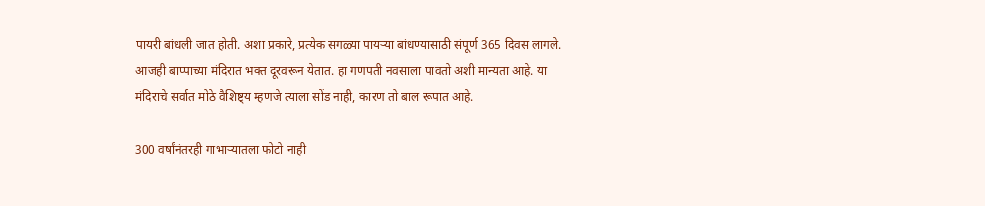पायरी बांधली जात होती. अशा प्रकारे, प्रत्येक सगळ्या पायऱ्या बांधण्यासाठी संपूर्ण 365 दिवस लागले. आजही बाप्पाच्या मंदिरात भक्त दूरवरून येतात. हा गणपती नवसाला पावतो अशी मान्यता आहे. या मंदिराचे सर्वात मोठे वैशिष्ट्य म्हणजे त्याला सोंड नाही, कारण तो बाल रूपात आहे.

300 वर्षांनंतरही गाभाऱ्यातला फोटो नाही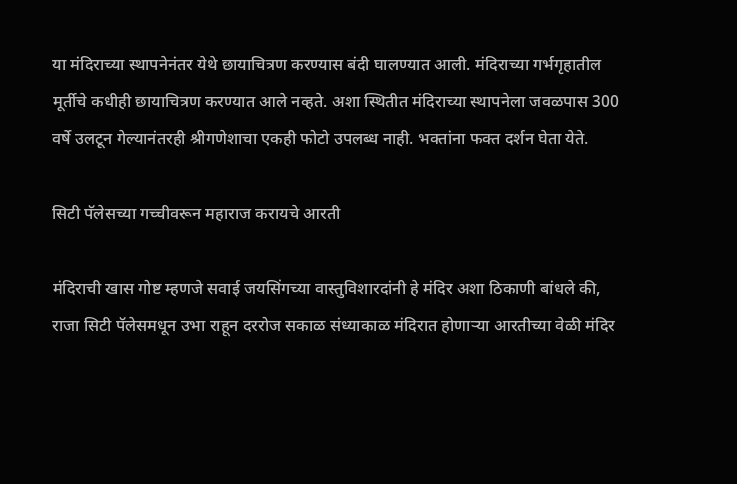या मंदिराच्या स्थापनेनंतर येथे छायाचित्रण करण्यास बंदी घालण्यात आली. मंदिराच्या गर्भगृहातील मूर्तीचे कधीही छायाचित्रण करण्यात आले नव्हते. अशा स्थितीत मंदिराच्या स्थापनेला जवळपास 300 वर्षे उलटून गेल्यानंतरही श्रीगणेशाचा एकही फोटो उपलब्ध नाही. भक्तांना फक्त दर्शन घेता येते.

सिटी पॅलेसच्या गच्चीवरून महाराज करायचे आरती

मंदिराची खास गोष्ट म्हणजे सवाई जयसिंगच्या वास्तुविशारदांनी हे मंदिर अशा ठिकाणी बांधले की, राजा सिटी पॅलेसमधून उभा राहून दररोज सकाळ संध्याकाळ मंदिरात होणाऱ्या आरतीच्या वेळी मंदिर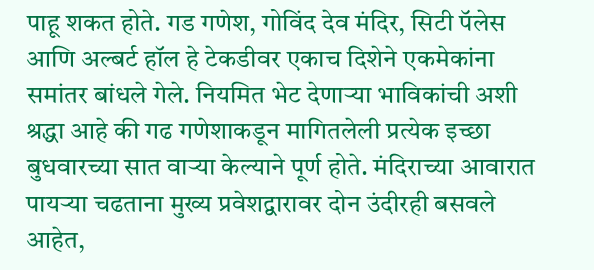पाहू शकत होते. गड गणेश, गोविंद देव मंदिर, सिटी पॅलेस आणि अल्बर्ट हॉल हे टेकडीवर एकाच दिशेने एकमेकांना समांतर बांधले गेले. नियमित भेट देणाऱ्या भाविकांची अशी श्रद्धा आहे की गढ गणेशाकडून मागितलेली प्रत्येक इच्छा बुधवारच्या सात वाऱ्या केल्याने पूर्ण होते. मंदिराच्या आवारात पायऱ्या चढताना मुख्य प्रवेशद्वारावर दोन उंदीरही बसवले आहेत,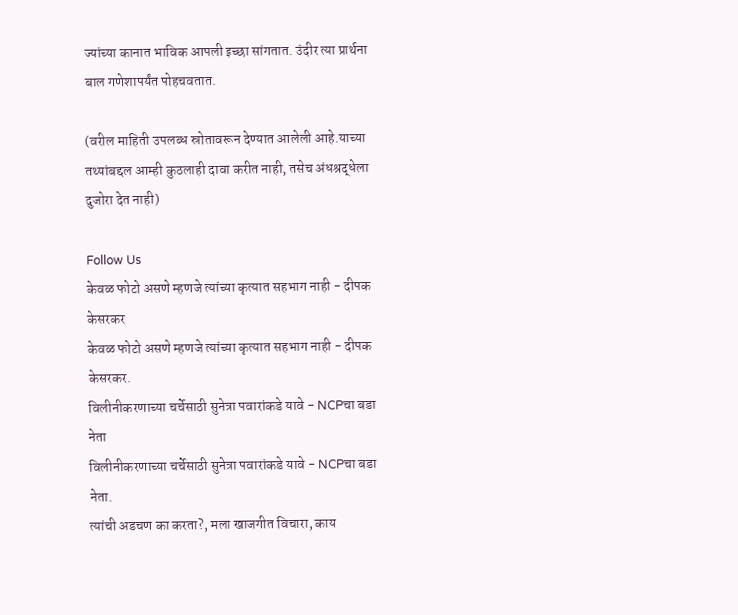ज्यांच्या कानात भाविक आपली इच्छा सांगतात. उंदीर त्या प्रार्थना बाल गणेशापर्यंत पोहचवतात.

(वरील माहिती उपलब्ध स्रोतावरून देण्यात आलेली आहे.याच्या तथ्यांबद्दल आम्ही कुठलाही दावा करीत नाही, तसेच अंधश्रद्धेला दुजोरा देत नाही)

Follow Us
केवळ फोटो असणे म्हणजे त्यांच्या कृत्यात सहभाग नाही - दीपक केसरकर
केवळ फोटो असणे म्हणजे त्यांच्या कृत्यात सहभाग नाही - दीपक केसरकर.
विलीनीकरणाच्या चर्चेसाठी सुनेत्रा पवारांकडे यावे - NCPचा बडा नेता
विलीनीकरणाच्या चर्चेसाठी सुनेत्रा पवारांकडे यावे - NCPचा बडा नेता.
त्यांची अडचण का करता?, मला खाजगीत विचारा, काय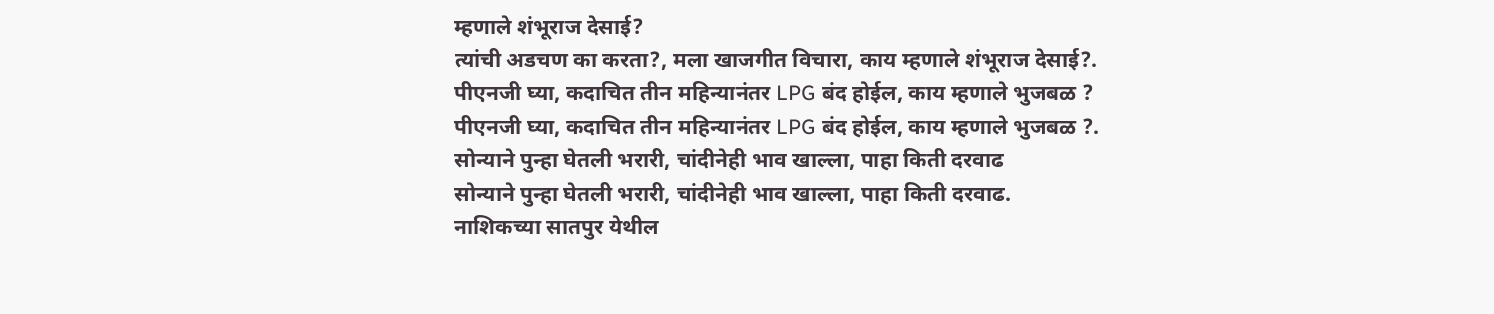म्हणाले शंभूराज देसाई?
त्यांची अडचण का करता?, मला खाजगीत विचारा, काय म्हणाले शंभूराज देसाई?.
पीएनजी घ्या, कदाचित तीन महिन्यानंतर LPG बंद होईल, काय म्हणाले भुजबळ ?
पीएनजी घ्या, कदाचित तीन महिन्यानंतर LPG बंद होईल, काय म्हणाले भुजबळ ?.
सोन्याने पुन्हा घेतली भरारी, चांदीनेही भाव खाल्ला, पाहा किती दरवाढ
सोन्याने पुन्हा घेतली भरारी, चांदीनेही भाव खाल्ला, पाहा किती दरवाढ.
नाशिकच्या सातपुर येथील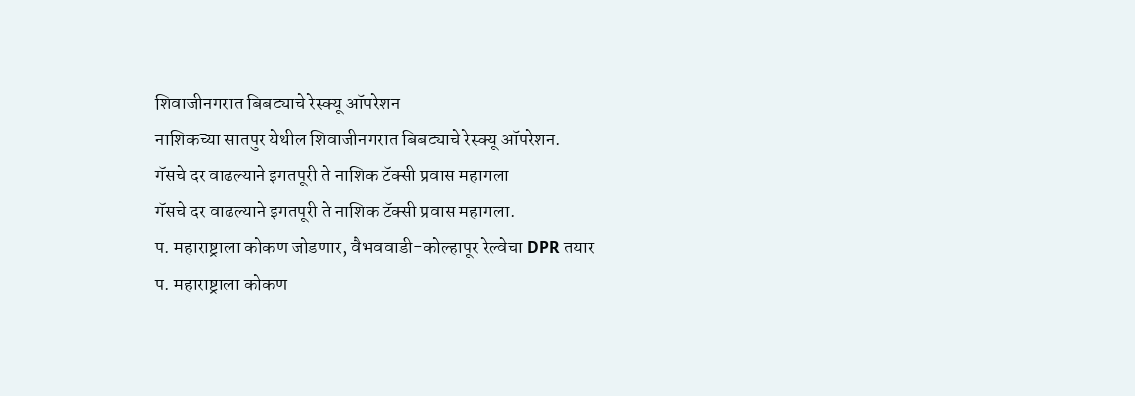शिवाजीनगरात बिबट्याचे रेस्क्यू ऑपरेशन
नाशिकच्या सातपुर येथील शिवाजीनगरात बिबट्याचे रेस्क्यू ऑपरेशन.
गॅसचे दर वाढल्याने इगतपूरी ते नाशिक टॅक्सी प्रवास महागला
गॅसचे दर वाढल्याने इगतपूरी ते नाशिक टॅक्सी प्रवास महागला.
प. महाराष्ट्राला कोकण जोडणार, वैभववाडी-कोल्हापूर रेल्वेचा DPR तयार
प. महाराष्ट्राला कोकण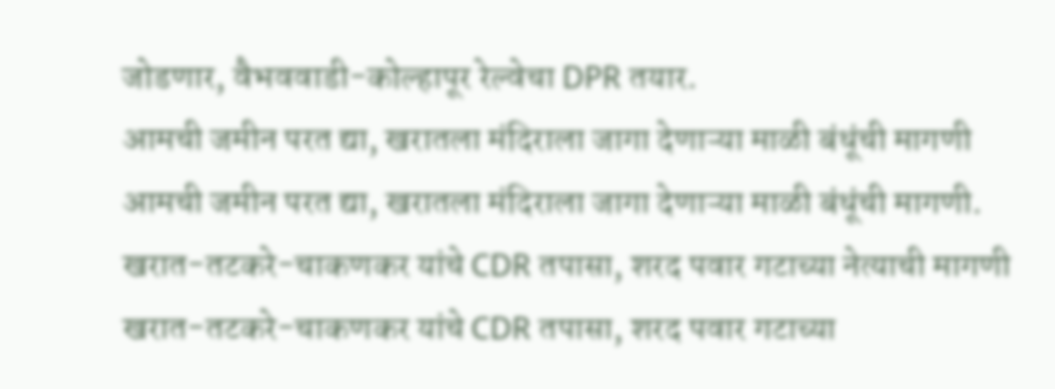जोडणार, वैभववाडी-कोल्हापूर रेल्वेचा DPR तयार.
आमची जमीन परत द्या, खरातला मंदिराला जागा देणाऱ्या माळी बंधूंची मागणी
आमची जमीन परत द्या, खरातला मंदिराला जागा देणाऱ्या माळी बंधूंची मागणी.
खरात-तटकरे-चाकणकर यांचे CDR तपासा, शरद पवार गटाच्या नेत्याची मागणी
खरात-तटकरे-चाकणकर यांचे CDR तपासा, शरद पवार गटाच्या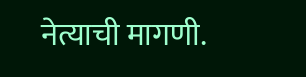नेत्याची मागणी.